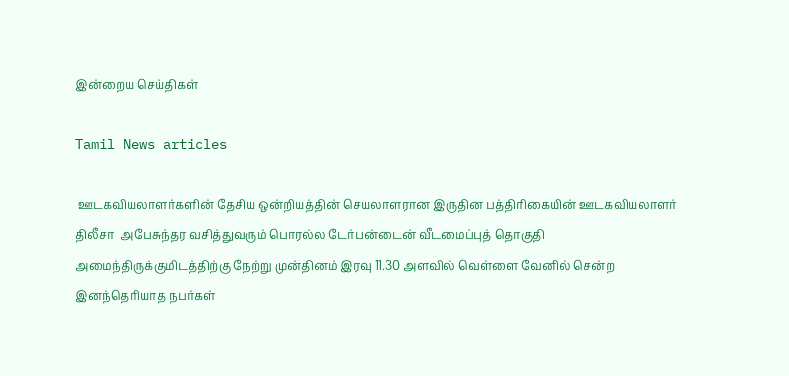இன்றைய செய்திகள்

Tamil News articles

 ஊடகவியலாளர்களின் தேசிய ஒன்றியத்தின் செயலாளரான இருதின பத்திரிகையின் ஊடகவியலாளர் திலீசா  அபேசுந்தர வசித்துவரும் பொரல்ல டேர்பன்டைன் வீடமைப்புத் தொகுதி அமைந்திருக்குமிடத்திற்கு நேற்று முன்தினம் இரவு 11.30 அளவில் வெள்ளை வேனில் சென்ற இனந்தெரியாத நபர்கள்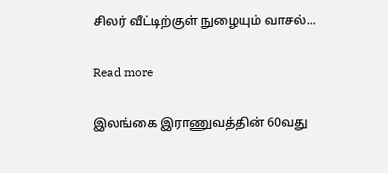சிலர் வீட்டிற்குள் நுழையும் வாசல்...

Read more

இலங்கை இராணுவத்தின் 60வது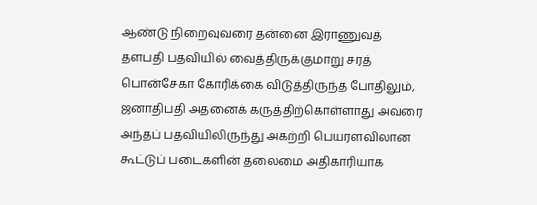ஆண்டு நிறைவுவரை தன்னை இராணுவத் தளபதி பதவியில் வைத்திருக்குமாறு சரத் பொன்சேகா கோரிக்கை விடுத்திருந்த போதிலும், ஜனாதிபதி அதனைக் கருத்திற்கொள்ளாது அவரை அந்தப் பதவியிலிருந்து அகற்றி பெயரளவிலான கூட்டுப் படைகளின் தலைமை அதிகாரியாக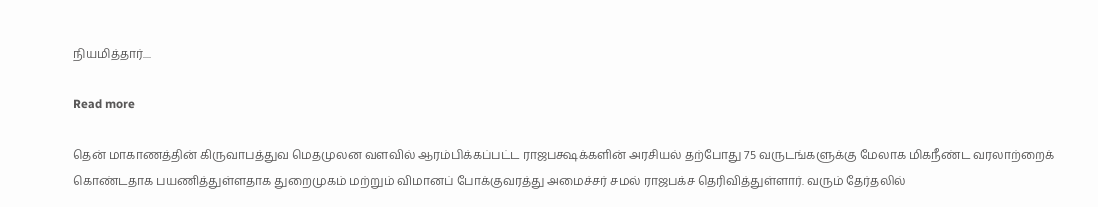நியமித்தார்....

Read more

தென் மாகாணத்தின் கிருவாபத்துவ மெதமுலன வளவில் ஆரம்பிக்கப்பட்ட ராஜபக்ஷக்களின் அரசியல் தற்போது 75 வருடங்களுக்கு மேலாக மிகநீண்ட வரலாற்றைக் கொண்டதாக பயணித்துள்ளதாக துறைமுகம் மற்றும் விமானப் போக்குவரத்து அமைச்சர் சமல் ராஜபக்ச தெரிவித்துள்ளார். வரும் தேர்தலில்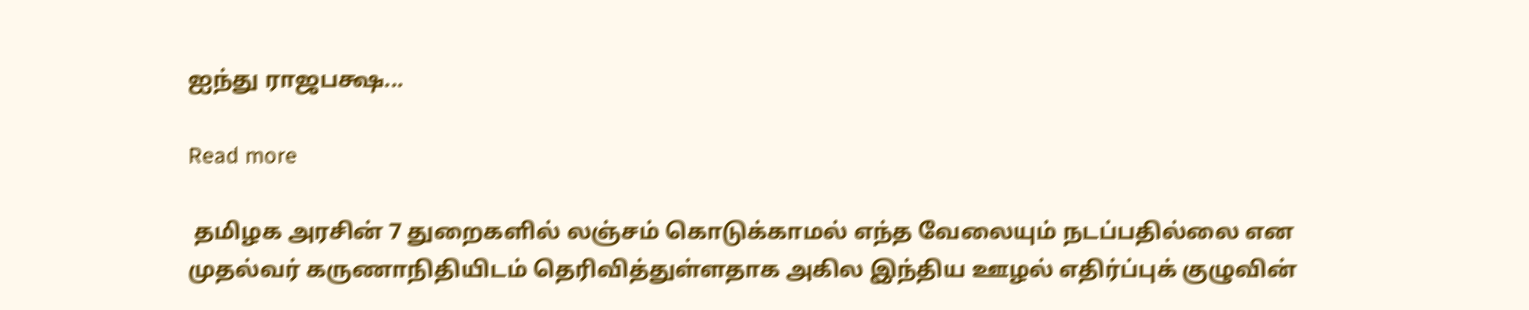ஐந்து ராஜபக்ஷ...

Read more

 தமிழக அரசின் 7 துறைகளில் லஞ்சம் கொடுக்காமல் எந்த வேலையும் நடப்பதில்லை என முதல்வர் கருணாநிதியிடம் தெரிவித்துள்ளதாக அகில இந்திய ஊழல் எதிர்ப்புக் குழுவின்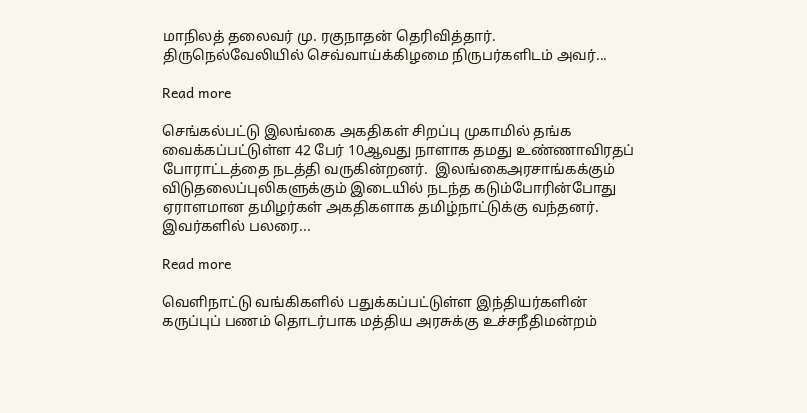மாநிலத் தலைவர் மு. ரகுநாதன் தெரிவித்தார்.    திருநெல்வேலியில் செவ்வாய்க்கிழமை நிருபர்களிடம் அவர்...

Read more

செங்கல்பட்டு இலங்கை அகதிகள் சிறப்பு முகாமில் தங்க வைக்கப்பட்டுள்ள 42 பேர் 10ஆவது நாளாக தமது உண்ணாவிரதப் போராட்டத்தை நடத்தி வருகின்றனர்.  இலங்கைஅரசாங்கக்கும் விடுதலைப்புலிகளுக்கும் இடையில் நடந்த கடும்போரின்போது ஏராளமான தமிழர்கள் அகதிகளாக தமிழ்நாட்டுக்கு வந்தனர். இவர்களில் பலரை...

Read more

வெளிநாட்டு வங்கிகளில் பதுக்கப்பட்டுள்ள இந்தியர்களின் கருப்புப் பணம் தொடர்பாக மத்திய அரசுக்கு உச்சநீதிமன்றம்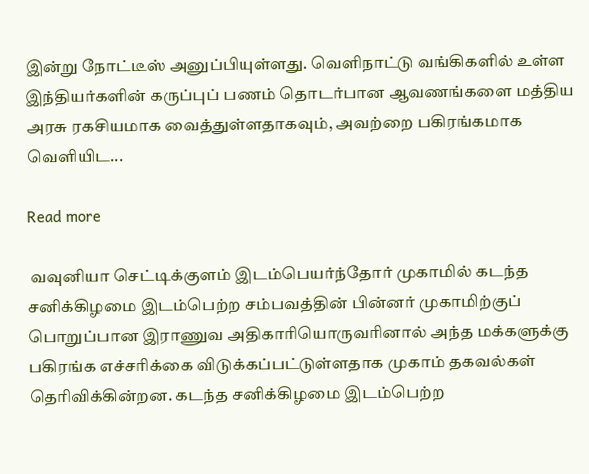இன்று நோட்டீஸ் அனுப்பியுள்ளது. வெளிநாட்டு வங்கிகளில் உள்ள இந்தியர்களின் கருப்புப் பணம் தொடர்பான ஆவணங்களை மத்திய அரசு ரகசியமாக வைத்துள்ளதாகவும், அவற்றை பகிரங்கமாக வெளியிட...

Read more

 வவுனியா செட்டிக்குளம் இடம்பெயர்ந்தோர் முகாமில் கடந்த சனிக்கிழமை இடம்பெற்ற சம்பவத்தின் பின்னர் முகாமிற்குப் பொறுப்பான இராணுவ அதிகாரியொருவரினால் அந்த மக்களுக்கு பகிரங்க எச்சரிக்கை விடுக்கப்பட்டுள்ளதாக முகாம் தகவல்கள் தெரிவிக்கின்றன. கடந்த சனிக்கிழமை இடம்பெற்ற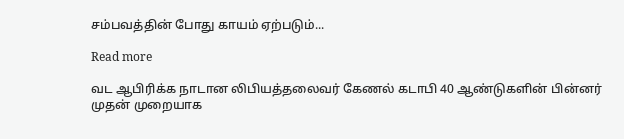சம்பவத்தின் போது காயம் ஏற்படும்...

Read more

வட ஆபிரிக்க நாடான லிபியத்தலைவர் கேணல் கடாபி 40 ஆண்டுகளின் பின்னர் முதன் முறையாக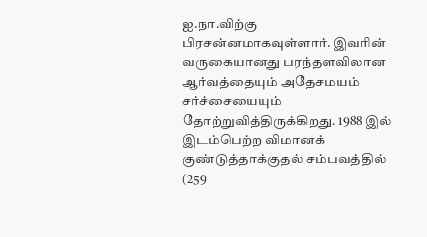ஐ.நா.விற்கு பிரசன்னமாகவுள்ளார். இவரின் வருகையானது பரந்தளவிலான ஆர்வத்தையும் அதேசமயம் சர்ச்சையையும் தோற்றுவித்திருக்கிறது. 1988 இல் இடம்பெற்ற விமானக் குண்டுத்தாக்குதல் சம்பவத்தில் (259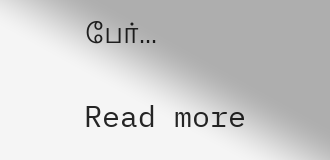பேர்...

Read more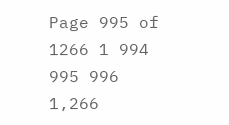Page 995 of 1266 1 994 995 996 1,266